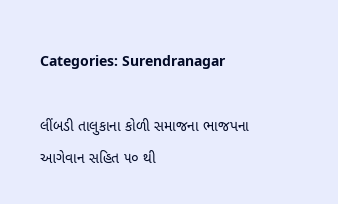Categories: Surendranagar

લીંબડી તાલુકાના કોળી સમાજના ભાજપના આગેવાન સહિત ૫૦ થી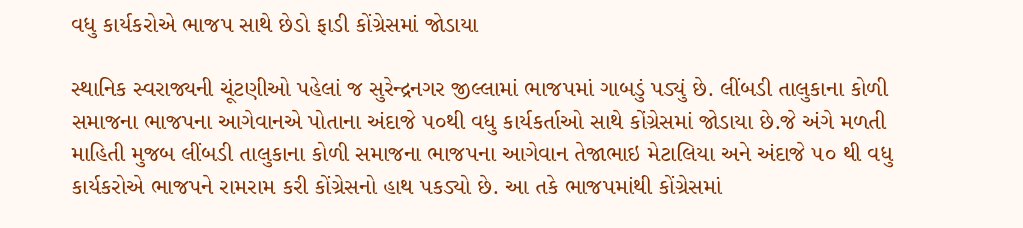વધુ કાર્યકરોએ ભાજપ સાથે છેડો ફાડી કોંગ્રેસમાં જોડાયા

સ્થાનિક સ્વરાજ્યની ચૂંટણીઓ પહેલાં જ સુરેન્દ્રનગર જીલ્લામાં ભાજપમાં ગાબડું પડ્યું છે. લીંબડી તાલુકાના કોળી સમાજના ભાજપના આગેવાનએ પોતાના અંદાજે ૫૦થી વધુ કાર્યકર્તાઓ સાથે કોંગ્રેસમાં જોડાયા છે.જે અંગે મળતી માહિતી મુજબ લીંબડી તાલુકાના કોળી સમાજના ભાજપના આગેવાન તેજાભાઇ મેટાલિયા અને અંદાજે ૫૦ થી વધુ કાર્યકરોએ ભાજપને રામરામ કરી કોંગ્રેસનો હાથ પકડ્યો છે. આ તકે ભાજપમાંથી કોંગ્રેસમાં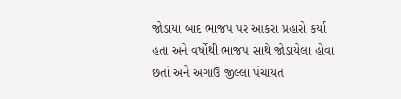જોડાયા બાદ ભાજપ પર આકરા પ્રહારો કર્યા હતા અને વર્ષોથી ભાજપ સાથે જોડાયેલા હોવા છતાં અને અગાઉ જીલ્લા પંચાયત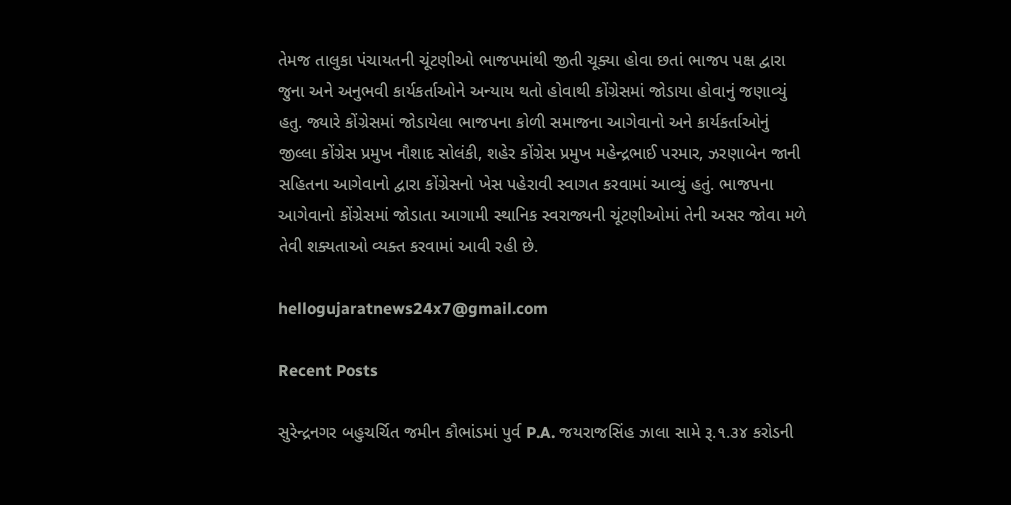તેમજ તાલુકા પંચાયતની ચૂંટણીઓ ભાજપમાંથી જીતી ચૂક્યા હોવા છતાં ભાજપ પક્ષ દ્વારા જુના અને અનુભવી કાર્યકર્તાઓને અન્યાય થતો હોવાથી કોંગ્રેસમાં જોડાયા હોવાનું જણાવ્યું હતુ. જ્યારે કોંગ્રેસમાં જોડાયેલા ભાજપના કોળી સમાજના આગેવાનો અને કાર્યકર્તાઓનું જીલ્લા કોંગ્રેસ પ્રમુખ નૌશાદ સોલંકી, શહેર કોંગ્રેસ પ્રમુખ મહેન્દ્રભાઈ પરમાર, ઝરણાબેન જાની સહિતના આગેવાનો દ્વારા કોંગ્રેસનો ખેસ પહેરાવી સ્વાગત કરવામાં આવ્યું હતું. ભાજપના આગેવાનો કોંગ્રેસમાં જોડાતા આગામી સ્થાનિક સ્વરાજ્યની ચૂંટણીઓમાં તેની અસર જોવા મળે તેવી શક્યતાઓ વ્યક્ત કરવામાં આવી રહી છે.

hellogujaratnews24x7@gmail.com

Recent Posts

સુરેન્દ્રનગર બહુચર્ચિત જમીન કૌભાંડમાં પુર્વ P.A. જયરાજસિંહ ઝાલા સામે રૂ.૧.૩૪ કરોડની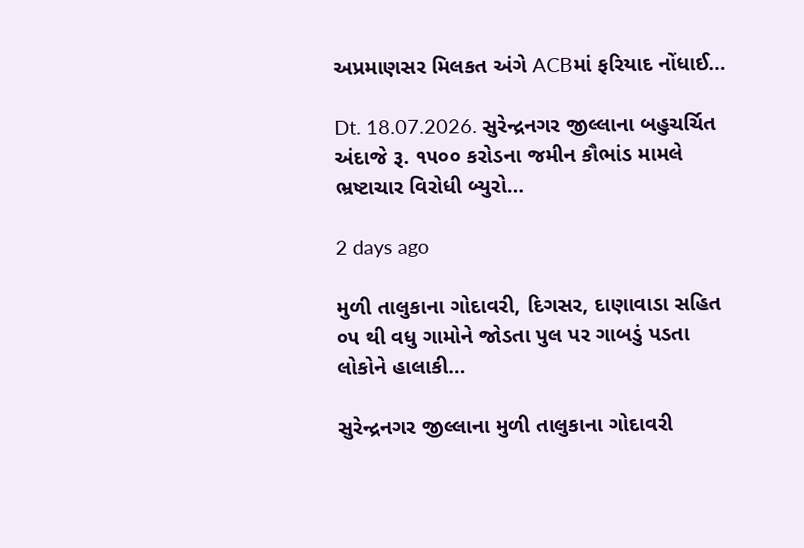અપ્રમાણસર મિલકત અંગે ACBમાં ફરિયાદ નોંધાઈ…

Dt. 18.07.2026. સુરેન્દ્રનગર જીલ્લાના બહુચર્ચિત અંદાજે રૂ. ૧૫૦૦ કરોડના જમીન કૌભાંડ મામલે ભ્રષ્ટાચાર વિરોધી બ્યુરો…

2 days ago

મુળી તાલુકાના ગોદાવરી, દિગસર, દાણાવાડા સહિત ૦૫ થી વધુ ગામોને જોડતા પુલ પર ગાબડું પડતા લોકોને હાલાકી…

સુરેન્દ્રનગર જીલ્લાના મુળી તાલુકાના ગોદાવરી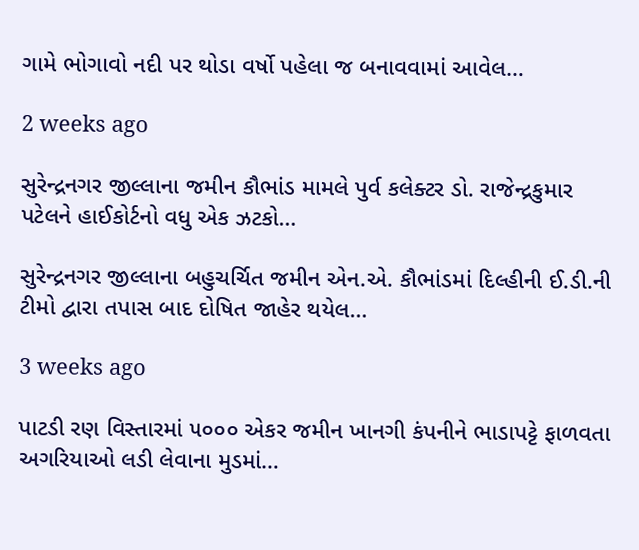ગામે ભોગાવો નદી પર થોડા વર્ષો પહેલા જ બનાવવામાં આવેલ…

2 weeks ago

સુરેન્દ્રનગર જીલ્લાના જમીન કૌભાંડ મામલે પુર્વ કલેક્ટર ડો. રાજેન્દ્રકુમાર પટેલને હાઈકોર્ટનો વધુ એક ઝટકો…

સુરેન્દ્રનગર જીલ્લાના બહુચર્ચિત જમીન એન.એ. કૌભાંડમાં દિલ્હીની ઈ.ડી.ની ટીમો દ્વારા તપાસ બાદ દોષિત જાહેર થયેલ…

3 weeks ago

પાટડી રણ વિસ્તારમાં ૫૦૦૦ એકર જમીન ખાનગી કંપનીને ભાડાપટ્ટે ફાળવતા અગરિયાઓ લડી લેવાના મુડમાં…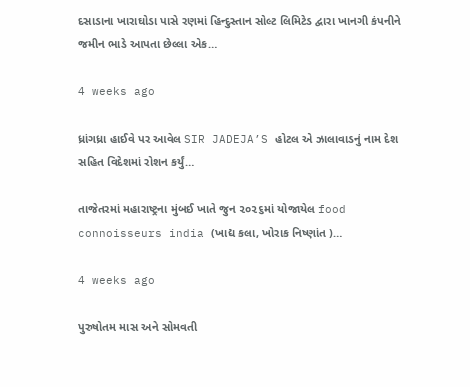દસાડાના ખારાઘોડા પાસે રણમાં હિન્દુસ્તાન સોલ્ટ લિમિટેડ દ્વારા ખાનગી કંપનીને જમીન ભાડે આપતા છેલ્લા એક…

4 weeks ago

ધ્રાંગધ્રા હાઈવે પર આવેલ SIR JADEJA’S હોટલ એ ઝાલાવાડનું નામ દેશ સહિત વિદેશમાં રોશન કર્યું…

તાજેતરમાં મહારાષ્ટ્રના મુંબઈ ખાતે જુન ૨૦૨૬માં યોજાયેલ food connoisseurs india (ખાદ્ય કલા, ખોરાક નિષ્ણાંત )…

4 weeks ago

પુરુષોતમ માસ અને સોમવતી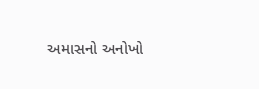અમાસનો અનોખો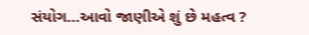સંયોગ…આવો જાણીએ શું છે મહત્વ ?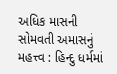અધિક માસની સોમવતી અમાસનું મહત્ત્વ : હિન્દુ ધર્મમાં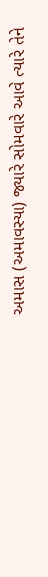અમાસ (અમાવસ્યા) જ્યારે સોમવારે આવે ત્યારે તેને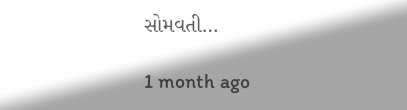સોમવતી…

1 month ago